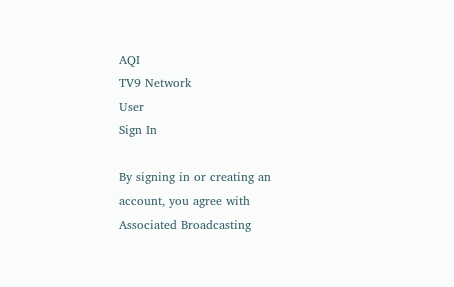AQI
TV9 Network
User
Sign In

By signing in or creating an account, you agree with Associated Broadcasting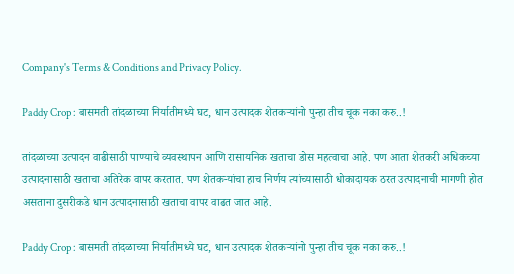Company's Terms & Conditions and Privacy Policy.

Paddy Crop : बासमती तांदळाच्या निर्यातीमध्ये घट, धान उत्पादक शेतकऱ्यांनो पुन्हा तीच चूक नका करु..!

तांदळाच्या उत्पादन वाढीसाठी पाण्याचे व्यवस्थापन आणि रासायनिक खताचा डोस महत्वाचा आहे. पण आता शेतकरी अधिकच्या उत्पादनासाठी खताचा अतिरेक वापर करतात. पण शेतकऱ्यांचा हाच निर्णय त्यांच्यासाठी धोकादायक ठरत उत्पादनाची मागणी होत असताना दुसरीकडे धान उत्पादनासाठी खताचा वापर वाढत जात आहे.

Paddy Crop : बासमती तांदळाच्या निर्यातीमध्ये घट, धान उत्पादक शेतकऱ्यांनो पुन्हा तीच चूक नका करु..!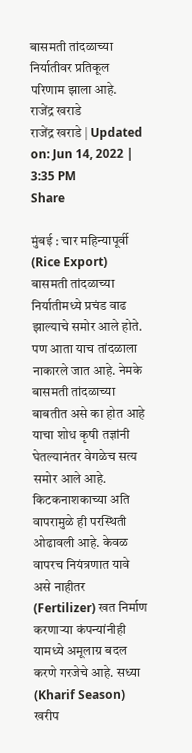बासमती तांदळाच्या निर्यातीवर प्रतिकूल परिणाम झाला आहे.
राजेंद्र खराडे
राजेंद्र खराडे | Updated on: Jun 14, 2022 | 3:35 PM
Share

मुंबई : चार महिन्यापूर्वी (Rice Export) बासमती तांदळाच्या निर्यातीमध्ये प्रचंड वाढ झाल्याचे समोर आले होते. पण आता याच तांदळाला नाकारले जात आहे. नेमके बासमती तांदळाच्या बाबतीत असे का होत आहे याचा शोध कृषी तज्ञांनी घेतल्यानंतर वेगळेच सत्य समोर आले आहे. किटकनाशकाच्या अति वापरामुळे ही परस्थिती ओढावली आहे. केवळ वापरच नियंत्रणात यावे असे नाहीतर (Fertilizer) खत निर्माण करणाऱ्या कंपन्यांनीही यामध्ये अमूलाग्र बदल करणे गरजेचे आहे. सध्या (Kharif Season) खरीप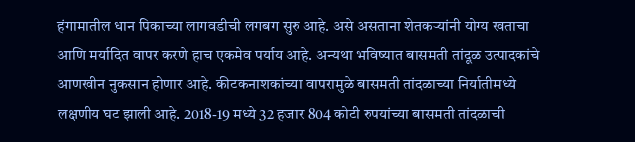हंगामातील धान पिकाच्या लागवडीची लगबग सुरु आहे. असे असताना शेतकऱ्यांनी योग्य खताचा आणि मर्यादित वापर करणे हाच एकमेव पर्याय आहे. अन्यथा भविष्यात बासमती तांदूळ उत्पादकांचे आणखीन नुकसान होणार आहे. कीटकनाशकांच्या वापरामुळे बासमती तांदळाच्या निर्यातीमध्ये लक्षणीय घट झाली आहे. 2018-19 मध्ये 32 हजार 804 कोटी रुपयांच्या बासमती तांदळाची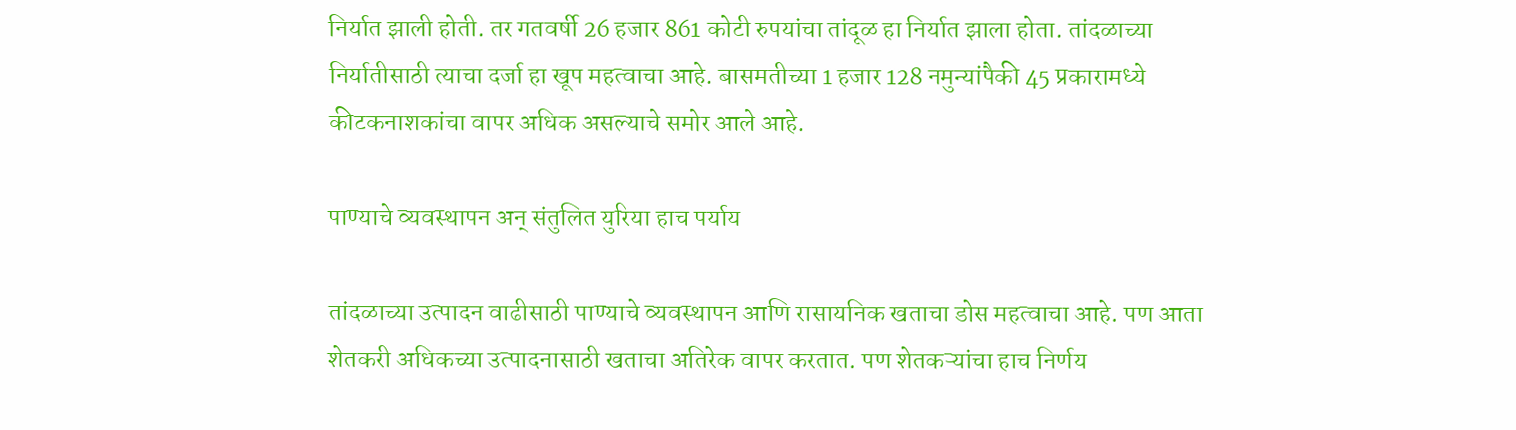निर्यात झाली होती. तर गतवर्षी 26 हजार 861 कोटी रुपयांचा तांदूळ हा निर्यात झाला होता. तांदळाच्या निर्यातीसाठी त्याचा दर्जा हा खूप महत्वाचा आहे. बासमतीच्या 1 हजार 128 नमुन्यांपैकी 45 प्रकारामध्ये कीटकनाशकांचा वापर अधिक असल्याचे समोर आले आहे.

पाण्याचे व्यवस्थापन अन् संतुलित युरिया हाच पर्याय

तांदळाच्या उत्पादन वाढीसाठी पाण्याचे व्यवस्थापन आणि रासायनिक खताचा डोस महत्वाचा आहे. पण आता शेतकरी अधिकच्या उत्पादनासाठी खताचा अतिरेक वापर करतात. पण शेतकऱ्यांचा हाच निर्णय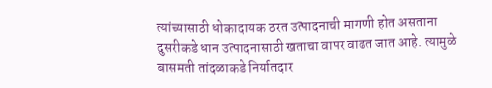त्यांच्यासाठी धोकादायक ठरत उत्पादनाची मागणी होत असताना दुसरीकडे धान उत्पादनासाठी खताचा वापर वाढत जात आहे. त्यामुळे बासमती तांदळाकडे निर्यातदार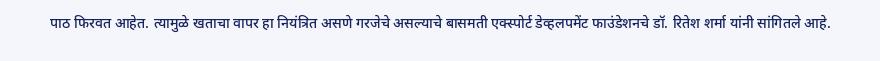पाठ फिरवत आहेत. त्यामुळे खताचा वापर हा नियंत्रित असणे गरजेचे असल्याचे बासमती एक्स्पोर्ट डेव्हलपमेंट फाउंडेशनचे डॉ. रितेश शर्मा यांनी सांगितले आहे.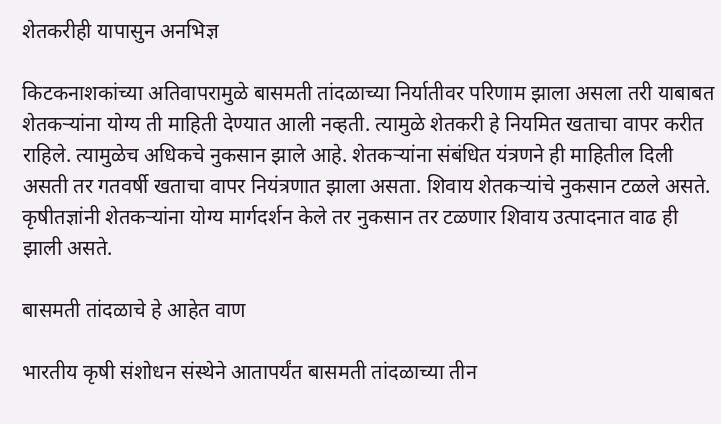शेतकरीही यापासुन अनभिज्ञ

किटकनाशकांच्या अतिवापरामुळे बासमती तांदळाच्या निर्यातीवर परिणाम झाला असला तरी याबाबत शेतकऱ्यांना योग्य ती माहिती देण्यात आली नव्हती. त्यामुळे शेतकरी हे नियमित खताचा वापर करीत राहिले. त्यामुळेच अधिकचे नुकसान झाले आहे. शेतकऱ्यांना संबंधित यंत्रणने ही माहितील दिली असती तर गतवर्षी खताचा वापर नियंत्रणात झाला असता. शिवाय शेतकऱ्यांचे नुकसान टळले असते. कृषीतज्ञांनी शेतकऱ्यांना योग्य मार्गदर्शन केले तर नुकसान तर टळणार शिवाय उत्पादनात वाढ ही झाली असते.

बासमती तांदळाचे हे आहेत वाण

भारतीय कृषी संशोधन संस्थेने आतापर्यंत बासमती तांदळाच्या तीन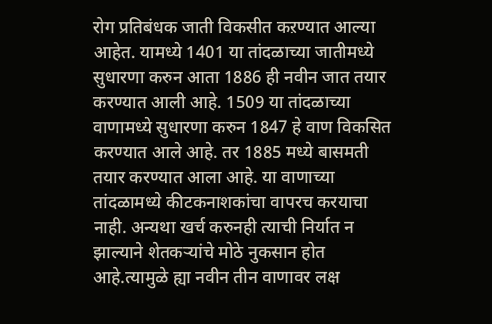रोग प्रतिबंधक जाती विकसीत कऱण्यात आल्या आहेत. यामध्ये 1401 या तांदळाच्या जातीमध्ये सुधारणा करुन आता 1886 ही नवीन जात तयार करण्यात आली आहे. 1509 या तांदळाच्या वाणामध्ये सुधारणा करुन 1847 हे वाण विकसित करण्यात आले आहे. तर 1885 मध्ये बासमती तयार करण्यात आला आहे. या वाणाच्या तांदळामध्ये कीटकनाशकांचा वापरच करयाचा नाही. अन्यथा खर्च करुनही त्याची निर्यात न झाल्याने शेतकऱ्यांचे मोठे नुकसान होत आहे.त्यामुळे ह्या नवीन तीन वाणावर लक्ष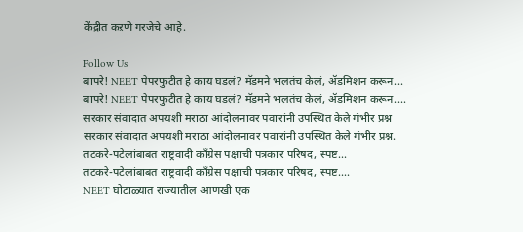केंद्रीत कऱणे गरजेचे आहे.

Follow Us
बापरे! NEET पेपरफुटीत हे काय घडलं? मॅडमने भलतंच केलं, ॲडमिशन करून...
बापरे! NEET पेपरफुटीत हे काय घडलं? मॅडमने भलतंच केलं, ॲडमिशन करून....
सरकार संवादात अपयशी मराठा आंदोलनावर पवारांनी उपस्थित केले गंभीर प्रश्न
सरकार संवादात अपयशी मराठा आंदोलनावर पवारांनी उपस्थित केले गंभीर प्रश्न.
तटकरे-पटेलांबाबत राष्ट्रवादी कॉंग्रेस पक्षाची पत्रकार परिषद, स्पष्ट...
तटकरे-पटेलांबाबत राष्ट्रवादी कॉंग्रेस पक्षाची पत्रकार परिषद, स्पष्ट....
NEET घोटाळ्यात राज्यातील आणखी एक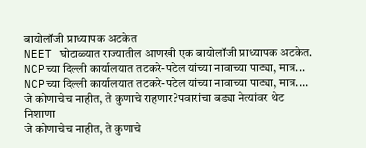बायोलॉजी प्राध्यापक अटकेत
NEET घोटाळ्यात राज्यातील आणखी एक बायोलॉजी प्राध्यापक अटकेत.
NCPच्या दिल्ली कार्यालयात तटकरे-पटेल यांच्या नावाच्या पाट्या, मात्र...
NCPच्या दिल्ली कार्यालयात तटकरे-पटेल यांच्या नावाच्या पाट्या, मात्र....
जे कोणाचेच नाहीत, ते कुणाचे राहणार?पवारांचा बड्या नेत्यांवर थेट निशाणा
जे कोणाचेच नाहीत, ते कुणाचे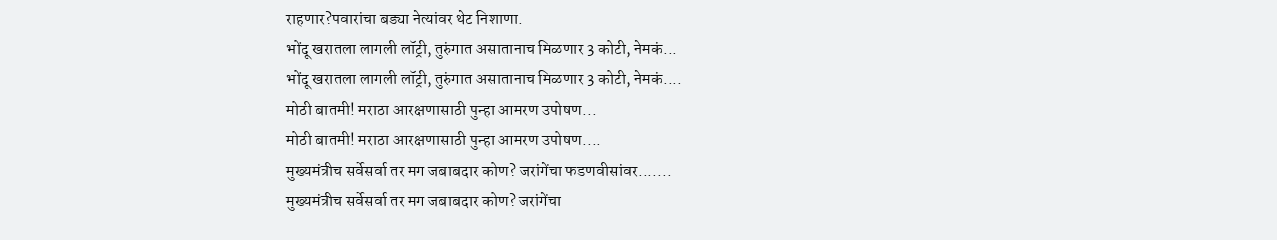राहणार?पवारांचा बड्या नेत्यांवर थेट निशाणा.
भोंदू खरातला लागली लॉट्री, तुरुंगात असातानाच मिळणार 3 कोटी, नेमकं...
भोंदू खरातला लागली लॉट्री, तुरुंगात असातानाच मिळणार 3 कोटी, नेमकं....
मोठी बातमी! मराठा आरक्षणासाठी पुन्हा आमरण उपोषण...
मोठी बातमी! मराठा आरक्षणासाठी पुन्हा आमरण उपोषण....
मुख्यमंत्रीच सर्वेसर्वा तर मग जबाबदार कोण? जरांगेंचा फडणवीसांवर.......
मुख्यमंत्रीच सर्वेसर्वा तर मग जबाबदार कोण? जरांगेंचा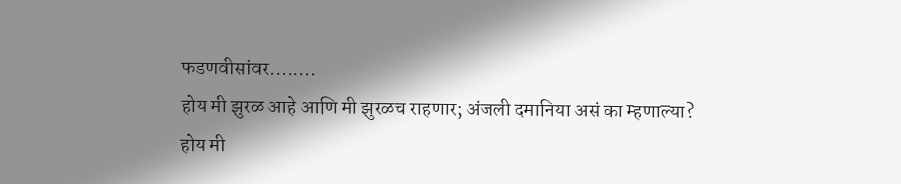फडणवीसांवर........
होय मी झुरळ आहे आणि मी झुरळच राहणार; अंजली दमानिया असं का म्हणाल्या?
होय मी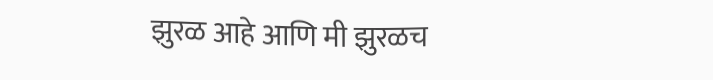झुरळ आहे आणि मी झुरळच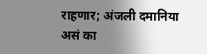राहणार; अंजली दमानिया असं का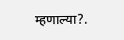म्हणाल्या?.